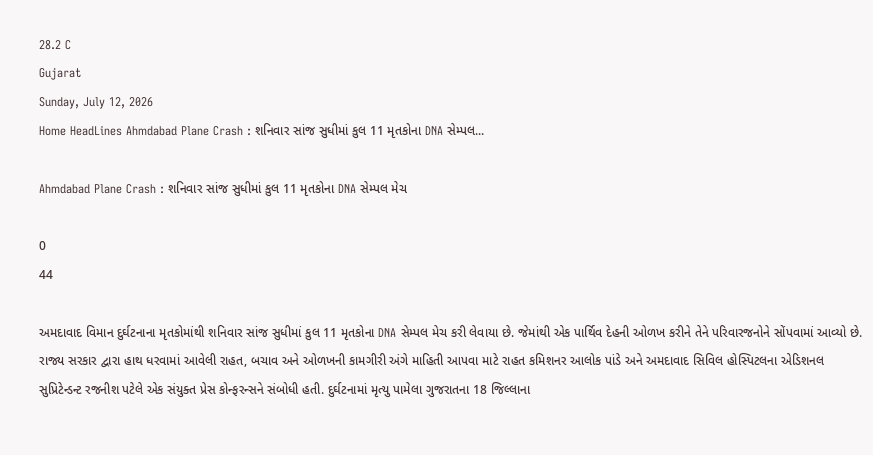28.2 C
Gujarat
Sunday, July 12, 2026
Home HeadLines Ahmdabad Plane Crash : શનિવાર સાંજ સુધીમાં કુલ 11 મૃતકોના DNA સેમ્પલ...

Ahmdabad Plane Crash : શનિવાર સાંજ સુધીમાં કુલ 11 મૃતકોના DNA સેમ્પલ મેચ

0
44

અમદાવાદ વિમાન દુર્ઘટનાના મૃતકોમાંથી શનિવાર સાંજ સુધીમાં કુલ 11 મૃતકોના DNA સેમ્પલ મેચ કરી લેવાયા છે. જેમાંથી એક પાર્થિવ દેહની ઓળખ કરીને તેને પરિવારજનોને સોંપવામાં આવ્યો છે. રાજ્ય સરકાર દ્વારા હાથ ધરવામાં આવેલી રાહત, બચાવ અને ઓળખની કામગીરી અંગે માહિતી આપવા માટે રાહત કમિશનર આલોક પાંડે અને અમદાવાદ સિવિલ હોસ્પિટલના એડિશનલ સુપ્રિટેન્ડન્ટ રજનીશ પટેલે એક સંયુક્ત પ્રેસ કોન્ફરન્સને સંબોધી હતી. દુર્ઘટનામાં મૃત્યુ પામેલા ગુજરાતના 18 જિલ્લાના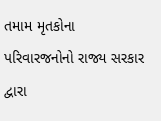તમામ મૃતકોના પરિવારજનોનો રાજ્ય સરકાર દ્વારા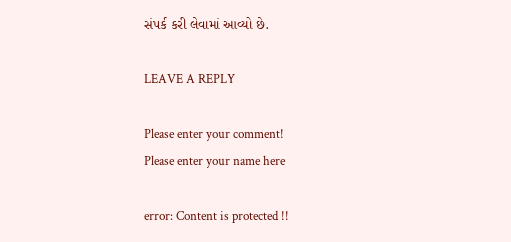સંપર્ક કરી લેવામાં આવ્યો છે.

LEAVE A REPLY

Please enter your comment!
Please enter your name here

error: Content is protected !!